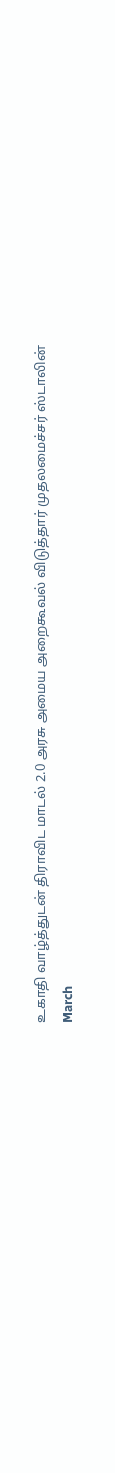உகாதி வாழ்த்துடன் திராவிட மாடல் 2.0 அரசு அமைய அறைகூவல் விடுத்தார் முதலமைச்சர் ஸ்டாலின்
March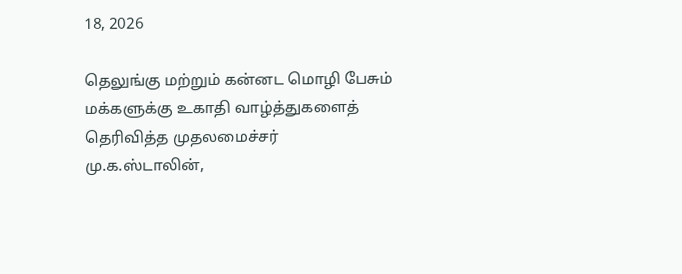18, 2026

தெலுங்கு மற்றும் கன்னட மொழி பேசும் மக்களுக்கு உகாதி வாழ்த்துகளைத் தெரிவித்த முதலமைச்சர் மு.க.ஸ்டாலின்,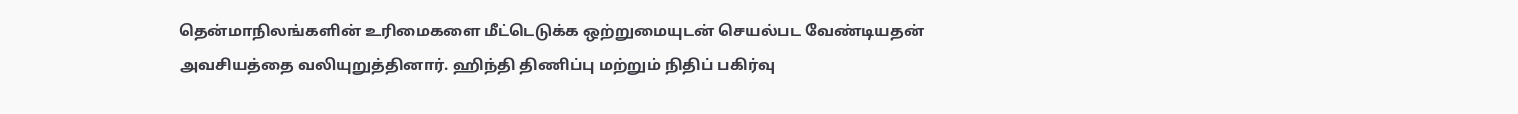தென்மாநிலங்களின் உரிமைகளை மீட்டெடுக்க ஒற்றுமையுடன் செயல்பட வேண்டியதன் அவசியத்தை வலியுறுத்தினார். ஹிந்தி திணிப்பு மற்றும் நிதிப் பகிர்வு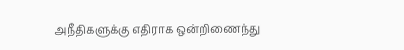அநீதிகளுக்கு எதிராக ஒன்றிணைந்து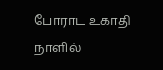போராட உகாதி நாளில்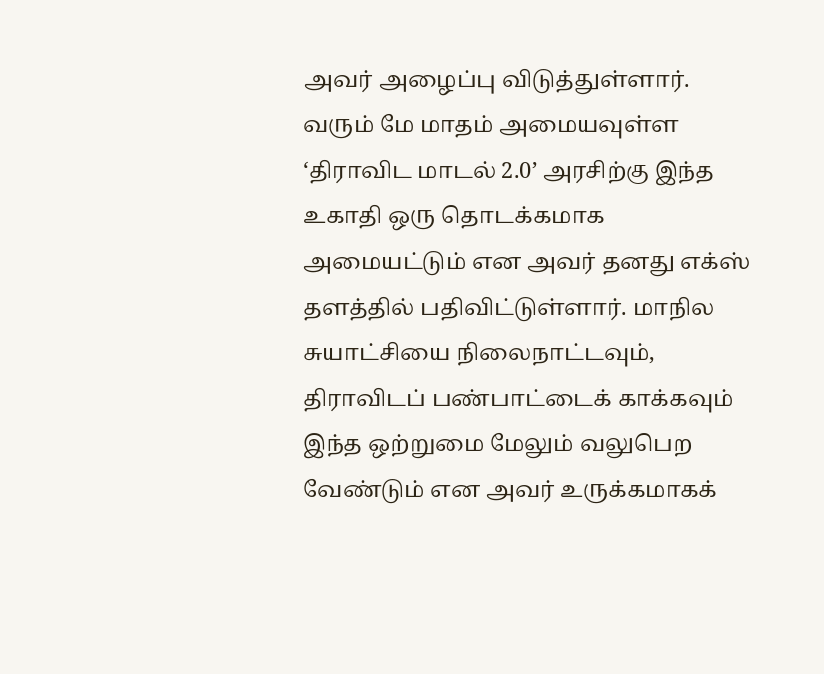அவர் அழைப்பு விடுத்துள்ளார்.
வரும் மே மாதம் அமையவுள்ள ‘திராவிட மாடல் 2.0’ அரசிற்கு இந்த உகாதி ஒரு தொடக்கமாக அமையட்டும் என அவர் தனது எக்ஸ் தளத்தில் பதிவிட்டுள்ளார். மாநில சுயாட்சியை நிலைநாட்டவும், திராவிடப் பண்பாட்டைக் காக்கவும் இந்த ஒற்றுமை மேலும் வலுபெற வேண்டும் என அவர் உருக்கமாகக்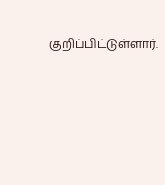குறிப்பிட்டுள்ளார்.